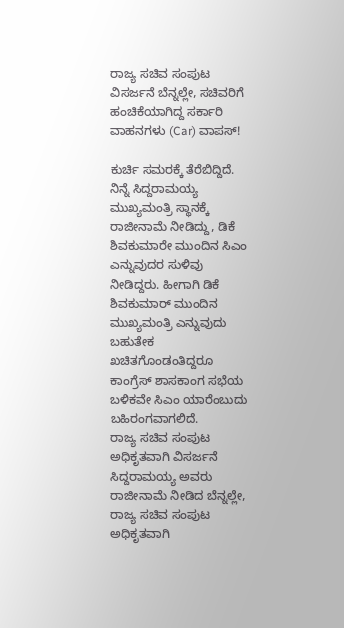ರಾಜ್ಯ ಸಚಿವ ಸಂಪುಟ ವಿಸರ್ಜನೆ ಬೆನ್ನಲ್ಲೇ, ಸಚಿವರಿಗೆ ಹಂಚಿಕೆಯಾಗಿದ್ದ ಸರ್ಕಾರಿ ವಾಹನಗಳು (Car) ವಾಪಸ್!

ಕುರ್ಚಿ ಸಮರಕ್ಕೆ ತೆರೆಬಿದ್ದಿದೆ. ನಿನ್ನೆ ಸಿದ್ದರಾಮಯ್ಯ ಮುಖ್ಯಮಂತ್ರಿ ಸ್ಥಾನಕ್ಕೆ ರಾಜೀನಾಮೆ ನೀಡಿದ್ದು, ಡಿಕೆ ಶಿವಕುಮಾರೇ ಮುಂದಿನ ಸಿಎಂ ಎನ್ನುವುದರ ಸುಳಿವು ನೀಡಿದ್ದರು. ಹೀಗಾಗಿ ಡಿಕೆ ಶಿವಕುಮಾರ್ ಮುಂದಿನ ಮುಖ್ಯಮಂತ್ರಿ ಎನ್ನುವುದು ಬಹುತೇಕ ಖಚಿತಗೊಂಡಂತಿದ್ದರೂ ಕಾಂಗ್ರೆಸ್ ಶಾಸಕಾಂಗ ಸಭೆಯ ಬಳಿಕವೇ ಸಿಎಂ ಯಾರೆಂಬುದು ಬಹಿರಂಗವಾಗಲಿದೆ.
ರಾಜ್ಯ ಸಚಿವ ಸಂಪುಟ ಅಧಿಕೃತವಾಗಿ ವಿಸರ್ಜನೆ
ಸಿದ್ದರಾಮಯ್ಯ ಅವರು ರಾಜೀನಾಮೆ ನೀಡಿದ ಬೆನ್ನಲ್ಲೇ, ರಾಜ್ಯ ಸಚಿವ ಸಂಪುಟ ಅಧಿಕೃತವಾಗಿ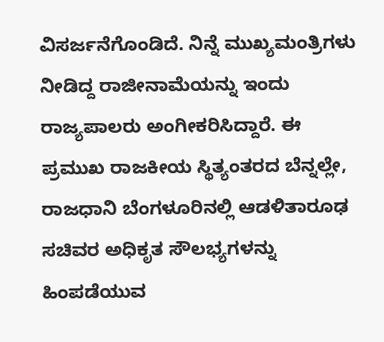ವಿಸರ್ಜನೆಗೊಂಡಿದೆ. ನಿನ್ನೆ ಮುಖ್ಯಮಂತ್ರಿಗಳು ನೀಡಿದ್ದ ರಾಜೀನಾಮೆಯನ್ನು ಇಂದು ರಾಜ್ಯಪಾಲರು ಅಂಗೀಕರಿಸಿದ್ದಾರೆ. ಈ ಪ್ರಮುಖ ರಾಜಕೀಯ ಸ್ಥಿತ್ಯಂತರದ ಬೆನ್ನಲ್ಲೇ, ರಾಜಧಾನಿ ಬೆಂಗಳೂರಿನಲ್ಲಿ ಆಡಳಿತಾರೂಢ ಸಚಿವರ ಅಧಿಕೃತ ಸೌಲಭ್ಯಗಳನ್ನು ಹಿಂಪಡೆಯುವ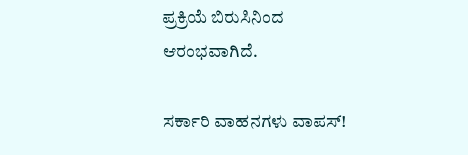ಪ್ರಕ್ರಿಯೆ ಬಿರುಸಿನಿಂದ ಆರಂಭವಾಗಿದೆ.

ಸರ್ಕಾರಿ ವಾಹನಗಳು ವಾಪಸ್!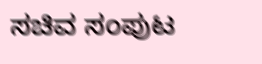ಸಚಿವ ಸಂಪುಟ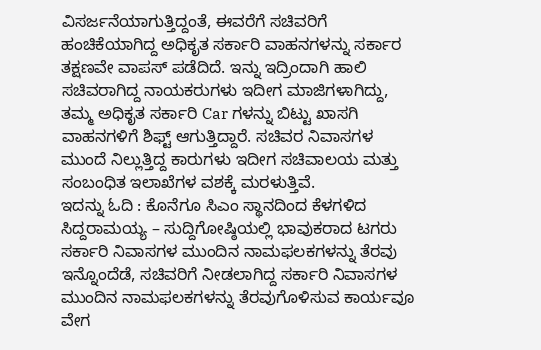ವಿಸರ್ಜನೆಯಾಗುತ್ತಿದ್ದಂತೆ, ಈವರೆಗೆ ಸಚಿವರಿಗೆ ಹಂಚಿಕೆಯಾಗಿದ್ದ ಅಧಿಕೃತ ಸರ್ಕಾರಿ ವಾಹನಗಳನ್ನು ಸರ್ಕಾರ ತಕ್ಷಣವೇ ವಾಪಸ್ ಪಡೆದಿದೆ. ಇನ್ನು ಇದ್ರಿಂದಾಗಿ ಹಾಲಿ ಸಚಿವರಾಗಿದ್ದ ನಾಯಕರುಗಳು ಇದೀಗ ಮಾಜಿಗಳಾಗಿದ್ದು, ತಮ್ಮ ಅಧಿಕೃತ ಸರ್ಕಾರಿ Car ಗಳನ್ನು ಬಿಟ್ಟು ಖಾಸಗಿ ವಾಹನಗಳಿಗೆ ಶಿಫ್ಟ್ ಆಗುತ್ತಿದ್ದಾರೆ. ಸಚಿವರ ನಿವಾಸಗಳ ಮುಂದೆ ನಿಲ್ಲುತ್ತಿದ್ದ ಕಾರುಗಳು ಇದೀಗ ಸಚಿವಾಲಯ ಮತ್ತು ಸಂಬಂಧಿತ ಇಲಾಖೆಗಳ ವಶಕ್ಕೆ ಮರಳುತ್ತಿವೆ.
ಇದನ್ನು ಓದಿ : ಕೊನೆಗೂ ಸಿಎಂ ಸ್ಥಾನದಿಂದ ಕೆಳಗಳಿದ ಸಿದ್ದರಾಮಯ್ಯ – ಸುದ್ದಿಗೋಷ್ಠಿಯಲ್ಲಿ ಭಾವುಕರಾದ ಟಗರು
ಸರ್ಕಾರಿ ನಿವಾಸಗಳ ಮುಂದಿನ ನಾಮಫಲಕಗಳನ್ನು ತೆರವು
ಇನ್ನೊಂದೆಡೆ, ಸಚಿವರಿಗೆ ನೀಡಲಾಗಿದ್ದ ಸರ್ಕಾರಿ ನಿವಾಸಗಳ ಮುಂದಿನ ನಾಮಫಲಕಗಳನ್ನು ತೆರವುಗೊಳಿಸುವ ಕಾರ್ಯವೂ ವೇಗ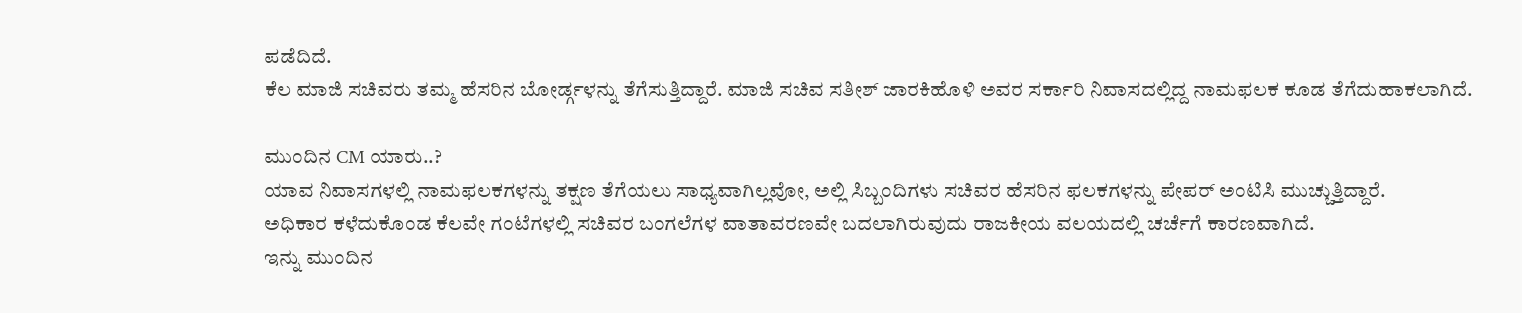ಪಡೆದಿದೆ.
ಕೆಲ ಮಾಜಿ ಸಚಿವರು ತಮ್ಮ ಹೆಸರಿನ ಬೋರ್ಡ್ಗಳನ್ನು ತೆಗೆಸುತ್ತಿದ್ದಾರೆ. ಮಾಜಿ ಸಚಿವ ಸತೀಶ್ ಜಾರಕಿಹೊಳಿ ಅವರ ಸರ್ಕಾರಿ ನಿವಾಸದಲ್ಲಿದ್ದ ನಾಮಫಲಕ ಕೂಡ ತೆಗೆದುಹಾಕಲಾಗಿದೆ.

ಮುಂದಿನ CM ಯಾರು..?
ಯಾವ ನಿವಾಸಗಳಲ್ಲಿ ನಾಮಫಲಕಗಳನ್ನು ತಕ್ಷಣ ತೆಗೆಯಲು ಸಾಧ್ಯವಾಗಿಲ್ಲವೋ, ಅಲ್ಲಿ ಸಿಬ್ಬಂದಿಗಳು ಸಚಿವರ ಹೆಸರಿನ ಫಲಕಗಳನ್ನು ಪೇಪರ್ ಅಂಟಿಸಿ ಮುಚ್ಚುತ್ತಿದ್ದಾರೆ.
ಅಧಿಕಾರ ಕಳೆದುಕೊಂಡ ಕೆಲವೇ ಗಂಟೆಗಳಲ್ಲಿ ಸಚಿವರ ಬಂಗಲೆಗಳ ವಾತಾವರಣವೇ ಬದಲಾಗಿರುವುದು ರಾಜಕೀಯ ವಲಯದಲ್ಲಿ ಚರ್ಚೆಗೆ ಕಾರಣವಾಗಿದೆ.
ಇನ್ನು ಮುಂದಿನ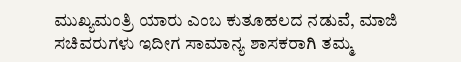ಮುಖ್ಯಮಂತ್ರಿ ಯಾರು ಎಂಬ ಕುತೂಹಲದ ನಡುವೆ, ಮಾಜಿ ಸಚಿವರುಗಳು ಇದೀಗ ಸಾಮಾನ್ಯ ಶಾಸಕರಾಗಿ ತಮ್ಮ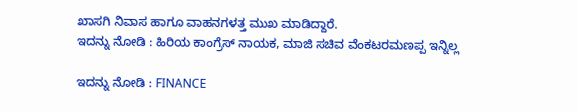ಖಾಸಗಿ ನಿವಾಸ ಹಾಗೂ ವಾಹನಗಳತ್ತ ಮುಖ ಮಾಡಿದ್ದಾರೆ.
ಇದನ್ನು ನೋಡಿ : ಹಿರಿಯ ಕಾಂಗ್ರೆಸ್ ನಾಯಕ, ಮಾಜಿ ಸಚಿವ ವೆಂಕಟರಮಣಪ್ಪ ಇನ್ನಿಲ್ಲ

ಇದನ್ನು ನೋಡಿ : FINANCE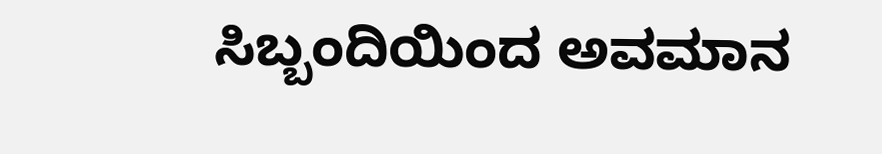ಸಿಬ್ಬಂದಿಯಿಂದ ಅವಮಾನ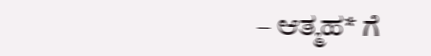– ಆತ್ಮಹ* ಗೆ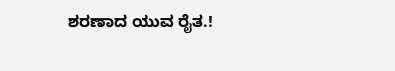ಶರಣಾದ ಯುವ ರೈತ.!